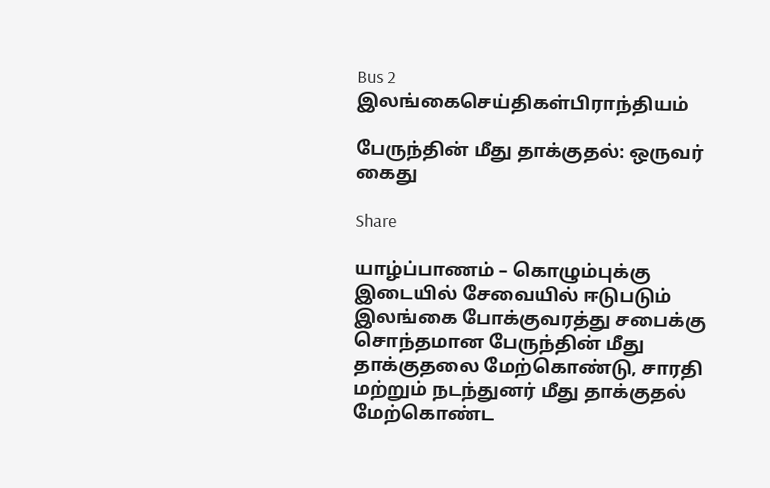Bus 2
இலங்கைசெய்திகள்பிராந்தியம்

பேருந்தின் மீது தாக்குதல்: ஒருவர் கைது

Share

யாழ்ப்பாணம் – கொழும்புக்கு இடையில் சேவையில் ஈடுபடும் இலங்கை போக்குவரத்து சபைக்கு சொந்தமான பேருந்தின் மீது தாக்குதலை மேற்கொண்டு, சாரதி மற்றும் நடந்துனர் மீது தாக்குதல் மேற்கொண்ட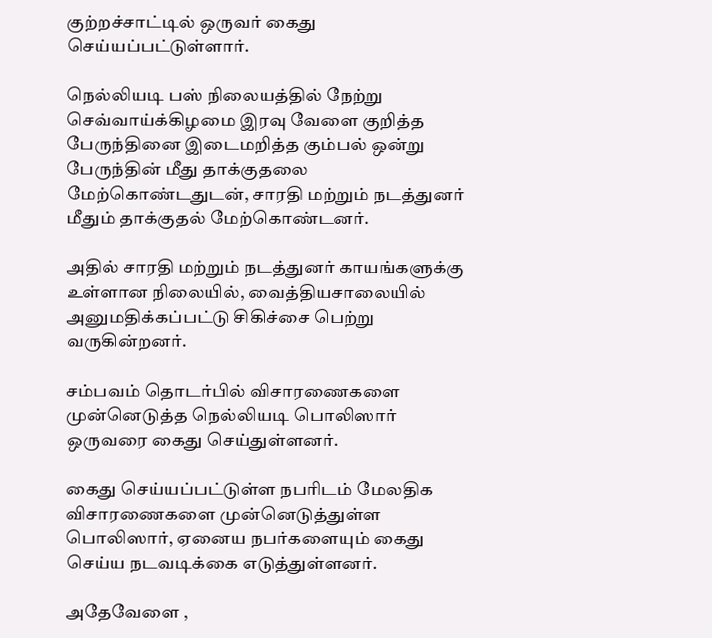குற்றச்சாட்டில் ஒருவர் கைது செய்யப்பட்டுள்ளார்.

நெல்லியடி பஸ் நிலையத்தில் நேற்று செவ்வாய்க்கிழமை இரவு வேளை குறித்த பேருந்தினை இடைமறித்த கும்பல் ஒன்று பேருந்தின் மீது தாக்குதலை மேற்கொண்டதுடன், சாரதி மற்றும் நடத்துனர் மீதும் தாக்குதல் மேற்கொண்டனர்.

அதில் சாரதி மற்றும் நடத்துனர் காயங்களுக்கு உள்ளான நிலையில், வைத்தியசாலையில் அனுமதிக்கப்பட்டு சிகிச்சை பெற்று வருகின்றனர்.

சம்பவம் தொடர்பில் விசாரணைகளை முன்னெடுத்த நெல்லியடி பொலிஸார் ஒருவரை கைது செய்துள்ளனர்.

கைது செய்யப்பட்டுள்ள நபரிடம் மேலதிக விசாரணைகளை முன்னெடுத்துள்ள பொலிஸார், ஏனைய நபர்களையும் கைது செய்ய நடவடிக்கை எடுத்துள்ளனர்.

அதேவேளை ,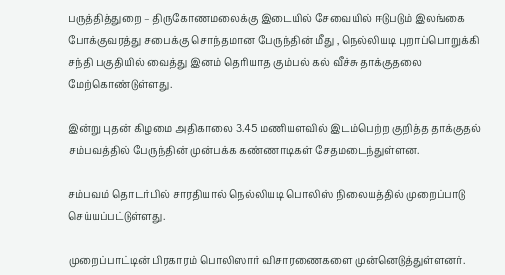பருத்தித்துறை – திருகோணமலைக்கு இடையில் சேவையில் ஈடுபடும் இலங்கை போக்குவரத்து சபைக்கு சொந்தமான பேருந்தின் மீது , நெல்லியடி புறாப்பொறுக்கி சந்தி பகுதியில் வைத்து இனம் தெரியாத கும்பல் கல் வீச்சு தாக்குதலை மேற்கொண்டுள்ளது.

இன்று புதன் கிழமை அதிகாலை 3.45 மணியளவில் இடம்பெற்ற குறித்த தாக்குதல் சம்பவத்தில் பேருந்தின் முன்பக்க கண்ணாடிகள் சேதமடைந்துள்ளன.

சம்பவம் தொடர்பில் சாரதியால் நெல்லியடி பொலிஸ் நிலையத்தில் முறைப்பாடு செய்யப்பட்டுள்ளது.

முறைப்பாட்டின் பிரகாரம் பொலிஸார் விசாரணைகளை முன்னெடுத்துள்ளனர்.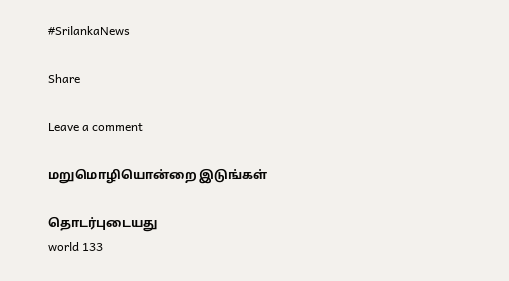#SrilankaNews

Share

Leave a comment

மறுமொழியொன்றை இடுங்கள்

தொடர்புடையது
world 133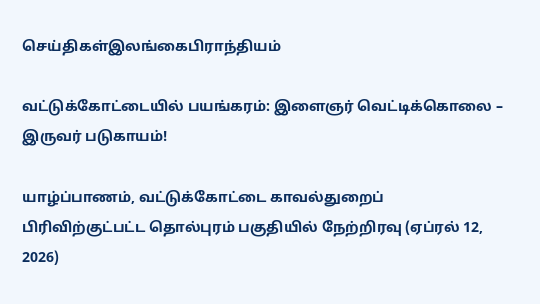செய்திகள்இலங்கைபிராந்தியம்

வட்டுக்கோட்டையில் பயங்கரம்: இளைஞர் வெட்டிக்கொலை – இருவர் படுகாயம்!

யாழ்ப்பாணம், வட்டுக்கோட்டை காவல்துறைப் பிரிவிற்குட்பட்ட தொல்புரம் பகுதியில் நேற்றிரவு (ஏப்ரல் 12, 2026)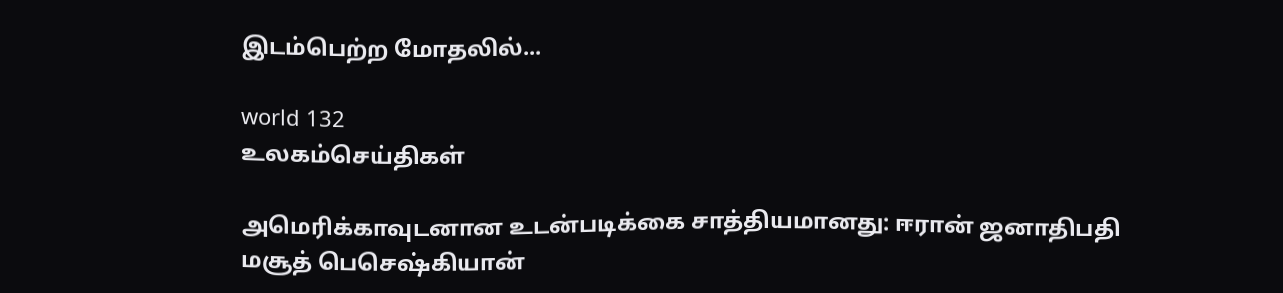இடம்பெற்ற மோதலில்...

world 132
உலகம்செய்திகள்

அமெரிக்காவுடனான உடன்படிக்கை சாத்தியமானது: ஈரான் ஜனாதிபதி மசூத் பெசெஷ்கியான்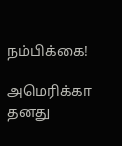நம்பிக்கை!

அமெரிக்கா தனது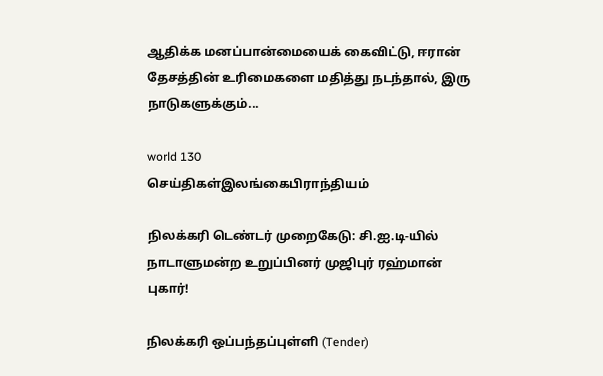ஆதிக்க மனப்பான்மையைக் கைவிட்டு, ஈரான் தேசத்தின் உரிமைகளை மதித்து நடந்தால், இரு நாடுகளுக்கும்...

world 130
செய்திகள்இலங்கைபிராந்தியம்

நிலக்கரி டெண்டர் முறைகேடு: சி.ஐ.டி-யில் நாடாளுமன்ற உறுப்பினர் முஜிபுர் ரஹ்மான் புகார்!

நிலக்கரி ஒப்பந்தப்புள்ளி (Tender)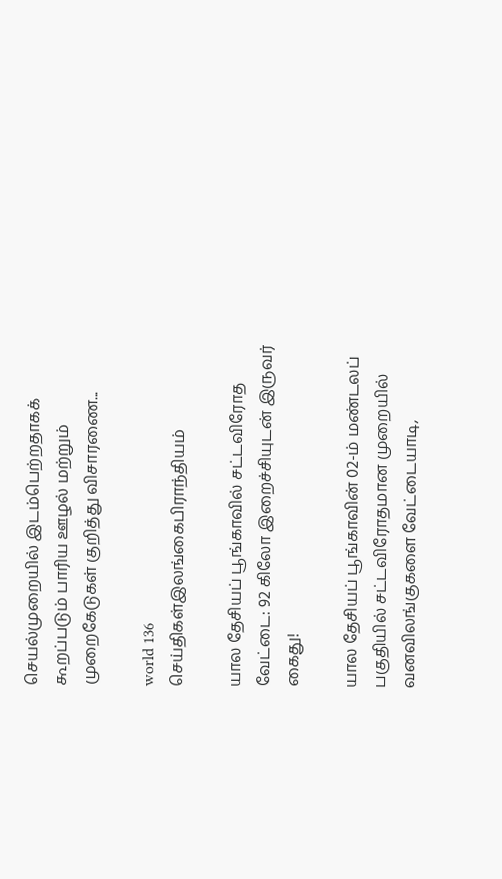செயல்முறையில் இடம்பெற்றதாகக் கூறப்படும் பாரிய ஊழல் மற்றும் முறைகேடுகள் குறித்து விசாரணை...

world 136
செய்திகள்இலங்கைபிராந்தியம்

யால தேசியப் பூங்காவில் சட்டவிரோத வேட்டை: 92 கிலோ இறைச்சியுடன் இருவர் கைது!

யால தேசியப் பூங்காவின் 02-ம் மண்டலப் பகுதியில் சட்டவிரோதமான முறையில் வனவிலங்குகளை வேட்டையாடி,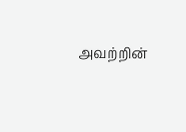அவற்றின்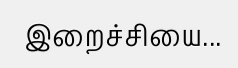இறைச்சியை...